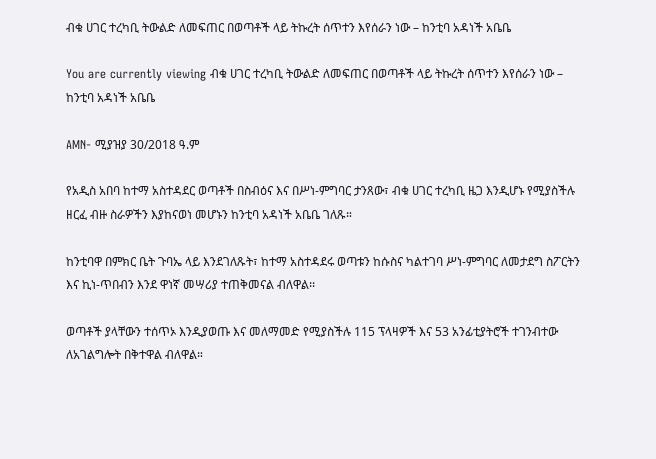ብቁ ሀገር ተረካቢ ትውልድ ለመፍጠር በወጣቶች ላይ ትኩረት ሰጥተን እየሰራን ነው – ከንቲባ አዳነች አቤቤ

You are currently viewing ብቁ ሀገር ተረካቢ ትውልድ ለመፍጠር በወጣቶች ላይ ትኩረት ሰጥተን እየሰራን ነው – ከንቲባ አዳነች አቤቤ

AMN- ሚያዝያ 30/2018 ዓ.ም

የአዲስ አበባ ከተማ አስተዳደር ወጣቶች በስብዕና እና በሥነ-ምግባር ታንጸው፣ ብቁ ሀገር ተረካቢ ዜጋ እንዲሆኑ የሚያስችሉ ዘርፈ ብዙ ስራዎችን እያከናወነ መሆኑን ከንቲባ አዳነች አቤቤ ገለጹ።

ከንቲባዋ በምክር ቤት ጉባኤ ላይ እንደገለጹት፣ ከተማ አስተዳደሩ ወጣቱን ከሱስና ካልተገባ ሥነ-ምግባር ለመታደግ ስፖርትን እና ኪነ-ጥበብን እንደ ዋነኛ መሣሪያ ተጠቅመናል ብለዋል፡፡

ወጣቶች ያላቸውን ተሰጥኦ እንዲያወጡ እና መለማመድ የሚያስችሉ 115 ፕላዛዎች እና 53 አንፊቲያትሮች ተገንብተው ለአገልግሎት በቅተዋል ብለዋል።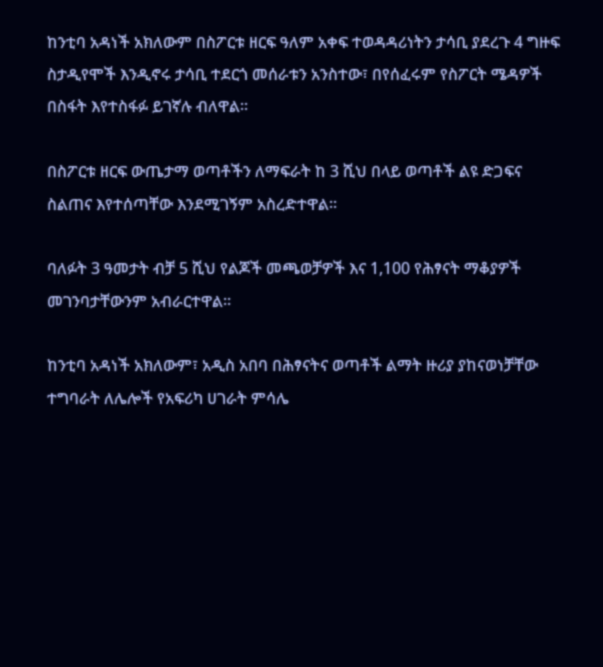ከንቲባ አዳነች አክለውም በስፖርቱ ዘርፍ ዓለም አቀፍ ተወዳዳሪነትን ታሳቢ ያደረጉ 4 ግዙፍ ስታዲየሞች እንዲኖሩ ታሳቢ ተደርጎ መሰራቱን አንስተው፣ በየሰፈሩም የስፖርት ሜዳዎች በስፋት እየተስፋፉ ይገኛሉ ብለዋል።

በስፖርቱ ዘርፍ ውጤታማ ወጣቶችን ለማፍራት ከ 3 ሺህ በላይ ወጣቶች ልዩ ድጋፍና ስልጠና እየተሰጣቸው እንደሚገኝም አስረድተዋል፡፡

ባለፉት 3 ዓመታት ብቻ 5 ሺህ የልጆች መጫወቻዎች እና 1,100 የሕፃናት ማቆያዎች መገንባታቸውንም አብራርተዋል፡፡

ከንቲባ አዳነች አክለውም፣ አዲስ አበባ በሕፃናትና ወጣቶች ልማት ዙሪያ ያከናወነቻቸው ተግባራት ለሌሎች የአፍሪካ ሀገራት ምሳሌ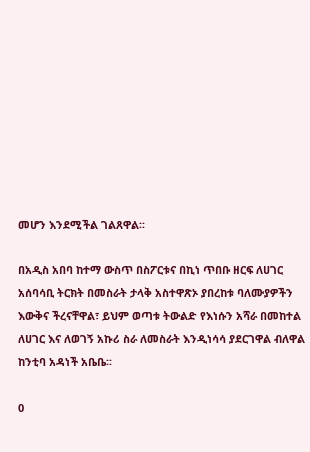መሆን እንደሚችል ገልጸዋል፡፡

በአዲስ አበባ ከተማ ውስጥ በስፖርቱና በኪነ ጥበቡ ዘርፍ ለሀገር አሰባሳቢ ትርክት በመስራት ታላቅ አስተዋጽኦ ያበረከቱ ባለሙያዎችን እውቅና ችረናቸዋል፣ ይህም ወጣቱ ትውልድ የእነሱን አሻራ በመከተል ለሀገር እና ለወገኝ አኩሪ ስራ ለመስራት እንዲነሳሳ ያደርገዋል ብለዋል ከንቲባ አዳነች አቤቤ፡፡

0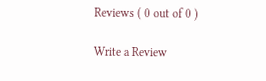Reviews ( 0 out of 0 )

Write a Review